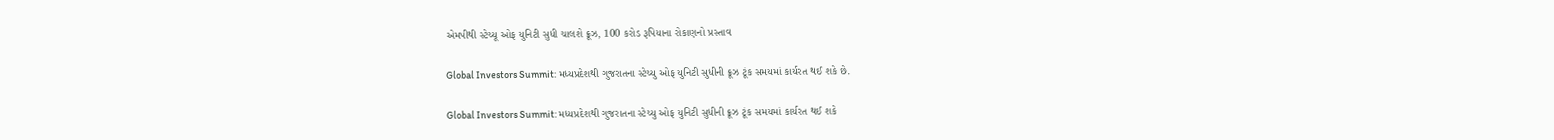એમપીથી સ્ટેચ્યૂ ઓફ યુનિટી સુધી ચાલશે ક્રૂઝ, 100 કરોડ રૂપિયાના રોકાણનો પ્રસ્તાવ

Global Investors Summit: મધ્યપ્રદેશથી ગુજરાતના સ્ટેચ્યુ ઓફ યુનિટી સુધીની ક્રૂઝ ટૂંક સમયમાં કાર્યરત થઈ શકે છે.

Global Investors Summit: મધ્યપ્રદેશથી ગુજરાતના સ્ટેચ્યુ ઓફ યુનિટી સુધીની ક્રૂઝ ટૂંક સમયમાં કાર્યરત થઈ શકે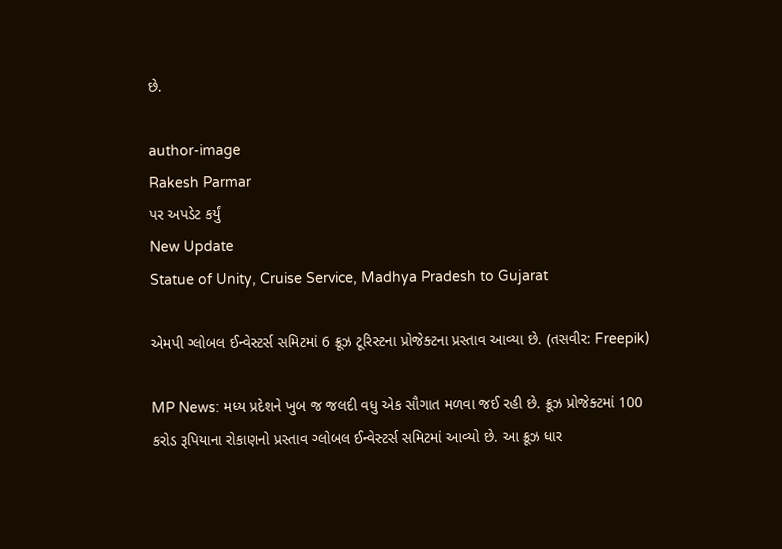છે.

author-image
Rakesh Parmar
પર અપડેટ કર્યું
New Update
Statue of Unity, Cruise Service, Madhya Pradesh to Gujarat

એમપી ગ્લોબલ ઈન્વેસ્ટર્સ સમિટમાં 6 ક્રૂઝ ટૂરિસ્ટના પ્રોજેક્ટના પ્રસ્તાવ આવ્યા છે. (તસવીર: Freepik)

MP News: મધ્ય પ્રદેશને ખુબ જ જલદી વધુ એક સૌગાત મળવા જઈ રહી છે. ક્રૂઝ પ્રોજેક્ટમાં 100 કરોડ રૂપિયાના રોકાણનો પ્રસ્તાવ ગ્લોબલ ઈન્વેસ્ટર્સ સમિટમાં આવ્યો છે. આ ક્રૂઝ ધાર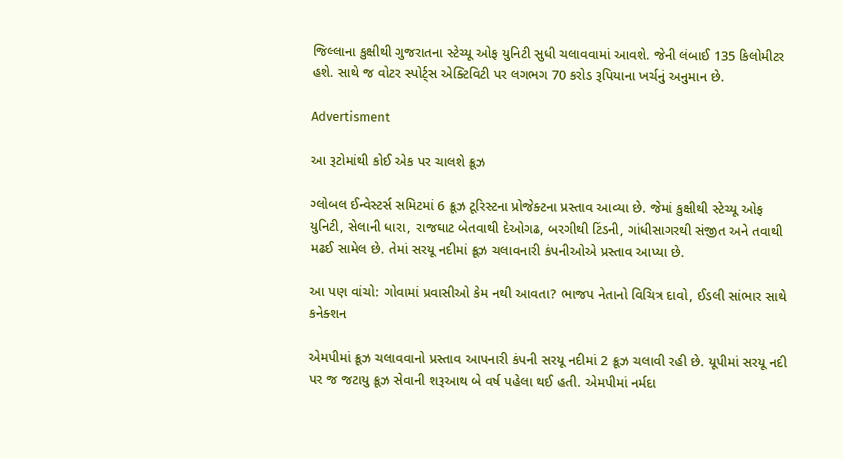જિલ્લાના કુક્ષીથી ગુજરાતના સ્ટેચ્યૂ ઓફ યુનિટી સુધી ચલાવવામાં આવશે. જેની લંબાઈ 135 કિલોમીટર હશે. સાથે જ વોટર સ્પોર્ટ્સ એક્ટિવિટી પર લગભગ 70 કરોડ રૂપિયાના ખર્ચનું અનુમાન છે.

Advertisment

આ રૂટોમાંથી કોઈ એક પર ચાલશે ક્રૂઝ

ગ્લોબલ ઈન્વેસ્ટર્સ સમિટમાં 6 ક્રૂઝ ટૂરિસ્ટના પ્રોજેક્ટના પ્રસ્તાવ આવ્યા છે. જેમાં કુક્ષીથી સ્ટેચ્યૂ ઓફ યુનિટી, સેલાની ધારા, રાજઘાટ બેતવાથી દેઓગઢ, બરગીથી ટિંડની, ગાંધીસાગરથી સંજીત અને તવાથી મઢઈ સામેલ છે. તેમાં સરયૂ નદીમાં ક્રૂઝ ચલાવનારી કંપનીઓએ પ્રસ્તાવ આપ્યા છે.

આ પણ વાંચો: ગોવામાં પ્રવાસીઓ કેમ નથી આવતા? ભાજપ નેતાનો વિચિત્ર દાવો, ઈડલી સાંભાર સાથે કનેક્શન

એમપીમાં ક્રૂઝ ચલાવવાનો પ્રસ્તાવ આપનારી કંપની સરયૂ નદીમાં 2 ક્રૂઝ ચલાવી રહી છે. યૂપીમાં સરયૂ નદી પર જ જટાયુ ક્રૂઝ સેવાની શરૂઆથ બે વર્ષ પહેલા થઈ હતી. એમપીમાં નર્મદા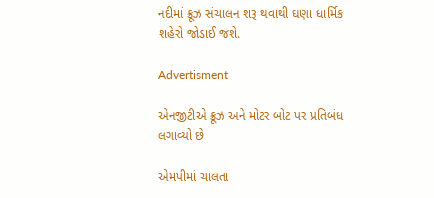નદીમાં ક્રૂઝ સંચાલન શરૂ થવાથી ઘણા ધાર્મિક શહેરો જોડાઈ જશે.

Advertisment

એનજીટીએ ક્રૂઝ અને મોટર બોટ પર પ્રતિબંધ લગાવ્યો છે

એમપીમાં ચાલતા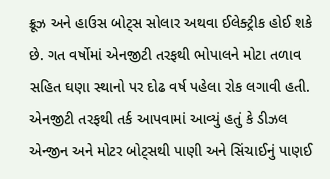ક્રૂઝ અને હાઉસ બોટ્સ સોલાર અથવા ઈલેક્ટ્રીક હોઈ શકે છે. ગત વર્ષોમાં એનજીટી તરફથી ભોપાલને મોટા તળાવ સહિત ઘણા સ્થાનો પર દોઢ વર્ષ પહેલા રોક લગાવી હતી. એનજીટી તરફથી તર્ક આપવામાં આવ્યું હતું કે ડીઝલ એન્જીન અને મોટર બોટ્સથી પાણી અને સિંચાઈનું પાણઈ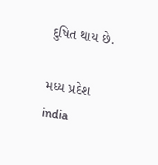દુષિત થાય છે.

મધ્ય પ્રદેશ india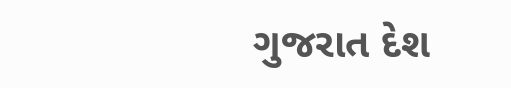ગુજરાત દેશ